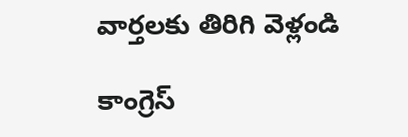వార్తలకు తిరిగి వెళ్లండి

కాంగ్రెస్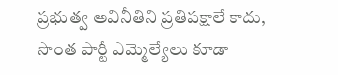ప్రభుత్వ అవినీతిని ప్రతిపక్షాలే కాదు, సొంత పార్టీ ఎమ్మెల్యేలు కూడా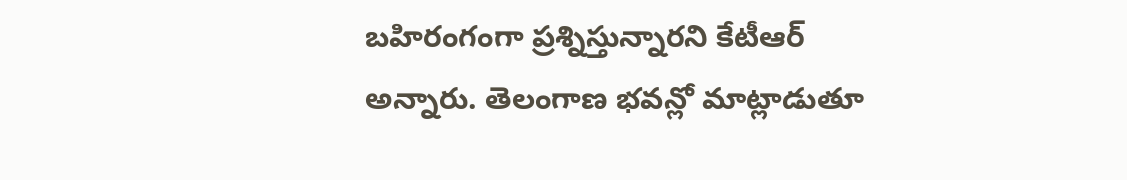బహిరంగంగా ప్రశ్నిస్తున్నారని కేటీఆర్ అన్నారు. తెలంగాణ భవన్లో మాట్లాడుతూ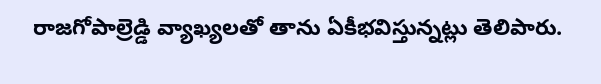రాజగోపాల్రెడ్డి వ్యాఖ్యలతో తాను ఏకీభవిస్తున్నట్లు తెలిపారు.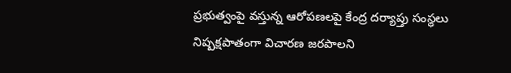ప్రభుత్వంపై వస్తున్న ఆరోపణలపై కేంద్ర దర్యాప్తు సంస్థలు నిష్పక్షపాతంగా విచారణ జరపాలని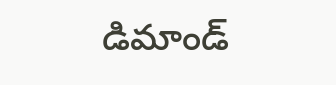డిమాండ్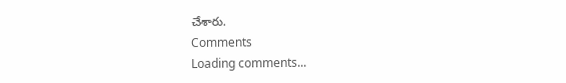చేశారు.
Comments
Loading comments...